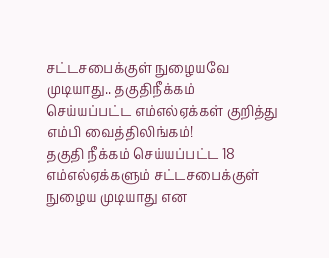சட்டசபைக்குள் நுழையவே முடியாது.. தகுதிநீக்கம் செய்யப்பட்ட எம்எல்ஏக்கள் குறித்து எம்பி வைத்திலிங்கம்!
தகுதி நீக்கம் செய்யப்பட்ட 18 எம்எல்ஏக்களும் சட்டசபைக்குள் நுழைய முடியாது என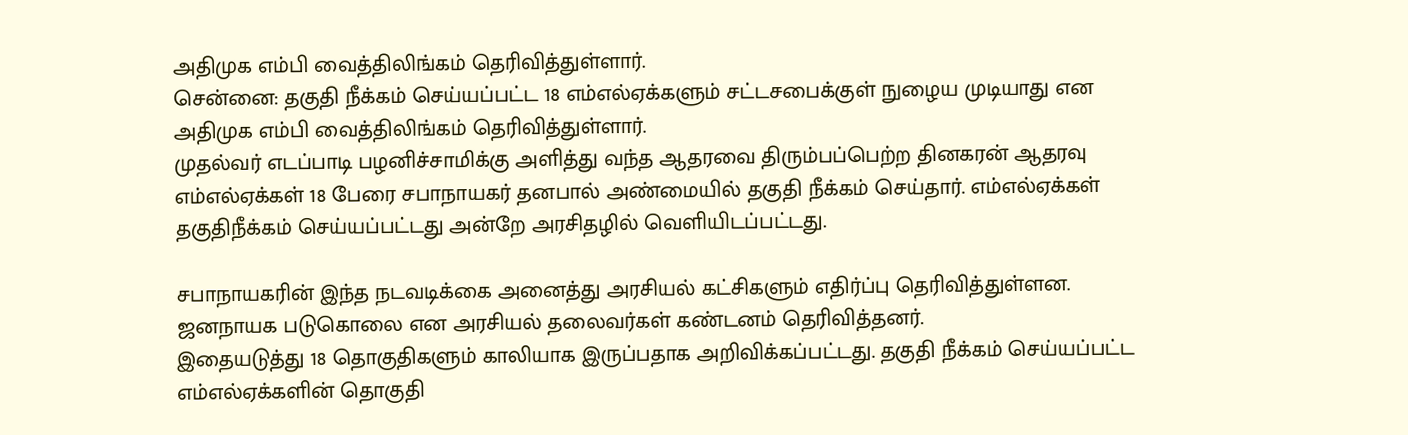அதிமுக எம்பி வைத்திலிங்கம் தெரிவித்துள்ளார்.
சென்னை: தகுதி நீக்கம் செய்யப்பட்ட 18 எம்எல்ஏக்களும் சட்டசபைக்குள் நுழைய முடியாது என அதிமுக எம்பி வைத்திலிங்கம் தெரிவித்துள்ளார்.
முதல்வர் எடப்பாடி பழனிச்சாமிக்கு அளித்து வந்த ஆதரவை திரும்பப்பெற்ற தினகரன் ஆதரவு எம்எல்ஏக்கள் 18 பேரை சபாநாயகர் தனபால் அண்மையில் தகுதி நீக்கம் செய்தார். எம்எல்ஏக்கள் தகுதிநீக்கம் செய்யப்பட்டது அன்றே அரசிதழில் வெளியிடப்பட்டது.

சபாநாயகரின் இந்த நடவடிக்கை அனைத்து அரசியல் கட்சிகளும் எதிர்ப்பு தெரிவித்துள்ளன. ஜனநாயக படுகொலை என அரசியல் தலைவர்கள் கண்டனம் தெரிவித்தனர்.
இதையடுத்து 18 தொகுதிகளும் காலியாக இருப்பதாக அறிவிக்கப்பட்டது. தகுதி நீக்கம் செய்யப்பட்ட எம்எல்ஏக்களின் தொகுதி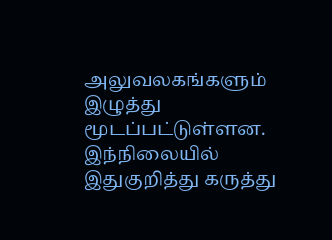அலுவலகங்களும் இழுத்து மூடப்பட்டுள்ளன.
இந்நிலையில் இதுகுறித்து கருத்து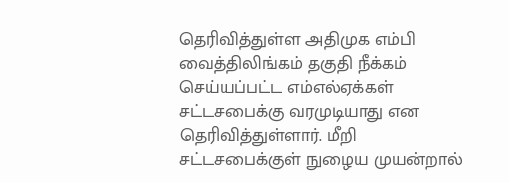தெரிவித்துள்ள அதிமுக எம்பி வைத்திலிங்கம் தகுதி நீக்கம் செய்யப்பட்ட எம்எல்ஏக்கள் சட்டசபைக்கு வரமுடியாது என தெரிவித்துள்ளார். மீறி சட்டசபைக்குள் நுழைய முயன்றால்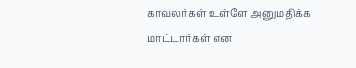காவலர்கள் உள்ளே அனுமதிக்க மாட்டார்கள் என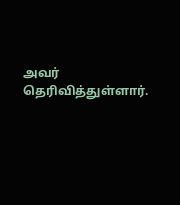அவர் தெரிவித்துள்ளார்.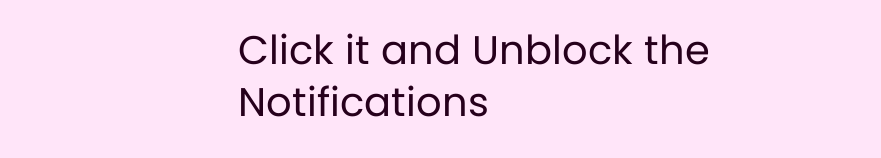Click it and Unblock the Notifications